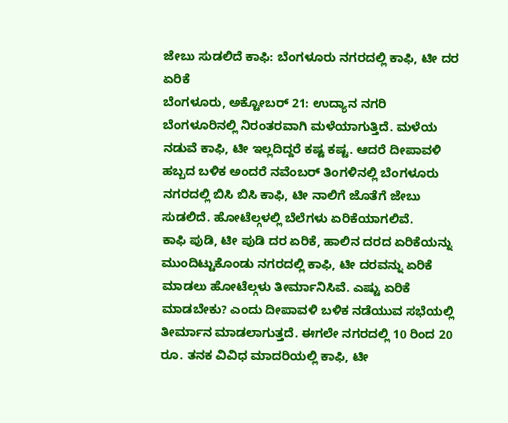ಜೇಬು ಸುಡಲಿದೆ ಕಾಫಿ: ಬೆಂಗಳೂರು ನಗರದಲ್ಲಿ ಕಾಫಿ, ಟೀ ದರ ಏರಿಕೆ
ಬೆಂಗಳೂರು, ಅಕ್ಟೋಬರ್ 21: ಉದ್ಯಾನ ನಗರಿ ಬೆಂಗಳೂರಿನಲ್ಲಿ ನಿರಂತರವಾಗಿ ಮಳೆಯಾಗುತ್ತಿದೆ. ಮಳೆಯ ನಡುವೆ ಕಾಫಿ, ಟೀ ಇಲ್ಲದಿದ್ದರೆ ಕಷ್ಟ ಕಷ್ಟ. ಆದರೆ ದೀಪಾವಳಿ ಹಬ್ಬದ ಬಳಿಕ ಅಂದರೆ ನವೆಂಬರ್ ತಿಂಗಳಿನಲ್ಲಿ ಬೆಂಗಳೂರು ನಗರದಲ್ಲಿ ಬಿಸಿ ಬಿಸಿ ಕಾಫಿ, ಟೀ ನಾಲಿಗೆ ಜೊತೆಗೆ ಜೇಬು ಸುಡಲಿದೆ. ಹೋಟೆಲ್ಗಳಲ್ಲಿ ಬೆಲೆಗಳು ಏರಿಕೆಯಾಗಲಿವೆ.
ಕಾಫಿ ಪುಡಿ, ಟೀ ಪುಡಿ ದರ ಏರಿಕೆ, ಹಾಲಿನ ದರದ ಏರಿಕೆಯನ್ನು ಮುಂದಿಟ್ಟುಕೊಂಡು ನಗರದಲ್ಲಿ ಕಾಫಿ, ಟೀ ದರವನ್ನು ಏರಿಕೆ ಮಾಡಲು ಹೋಟೆಲ್ಗಳು ತೀರ್ಮಾನಿಸಿವೆ. ಎಷ್ಟು ಏರಿಕೆ ಮಾಡಬೇಕು? ಎಂದು ದೀಪಾವಳಿ ಬಳಿಕ ನಡೆಯುವ ಸಭೆಯಲ್ಲಿ ತೀರ್ಮಾನ ಮಾಡಲಾಗುತ್ತದೆ. ಈಗಲೇ ನಗರದಲ್ಲಿ 10 ರಿಂದ 20 ರೂ. ತನಕ ವಿವಿಧ ಮಾದರಿಯಲ್ಲಿ ಕಾಫಿ, ಟೀ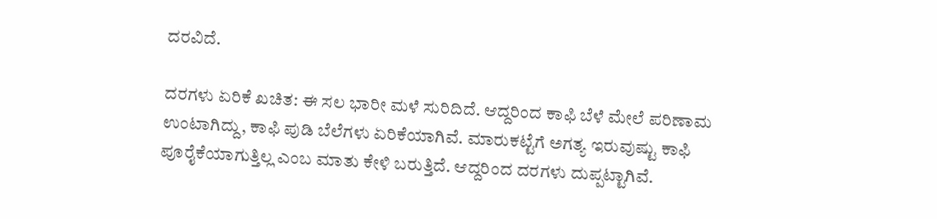ದರವಿದೆ.

ದರಗಳು ಏರಿಕೆ ಖಚಿತ: ಈ ಸಲ ಭಾರೀ ಮಳೆ ಸುರಿದಿದೆ. ಆದ್ದರಿಂದ ಕಾಫಿ ಬೆಳೆ ಮೇಲೆ ಪರಿಣಾಮ ಉಂಟಾಗಿದ್ದು, ಕಾಫಿ ಪುಡಿ ಬೆಲೆಗಳು ಏರಿಕೆಯಾಗಿವೆ. ಮಾರುಕಟ್ಟೆಗೆ ಅಗತ್ಯ ಇರುವುಷ್ಟು ಕಾಫಿ ಪೂರೈಕೆಯಾಗುತ್ತಿಲ್ಲ ಎಂಬ ಮಾತು ಕೇಳಿ ಬರುತ್ತಿದೆ. ಆದ್ದರಿಂದ ದರಗಳು ದುಪ್ಪಟ್ಟಾಗಿವೆ.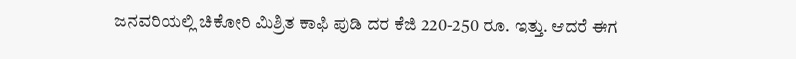ಜನವರಿಯಲ್ಲಿ ಚಿಕೋರಿ ಮಿಶ್ರಿತ ಕಾಫಿ ಪುಡಿ ದರ ಕೆಜಿ 220-250 ರೂ. ಇತ್ತು. ಆದರೆ ಈಗ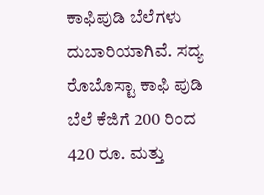ಕಾಫಿಪುಡಿ ಬೆಲೆಗಳು ದುಬಾರಿಯಾಗಿವೆ. ಸದ್ಯ ರೊಬೊಸ್ಟಾ ಕಾಫಿ ಪುಡಿ ಬೆಲೆ ಕೆಜಿಗೆ 200 ರಿಂದ 420 ರೂ. ಮತ್ತು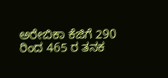ಅರೇಬಿಕಾ ಕೆಜಿಗೆ 290 ರಿಂದ 465 ರ ತನಕ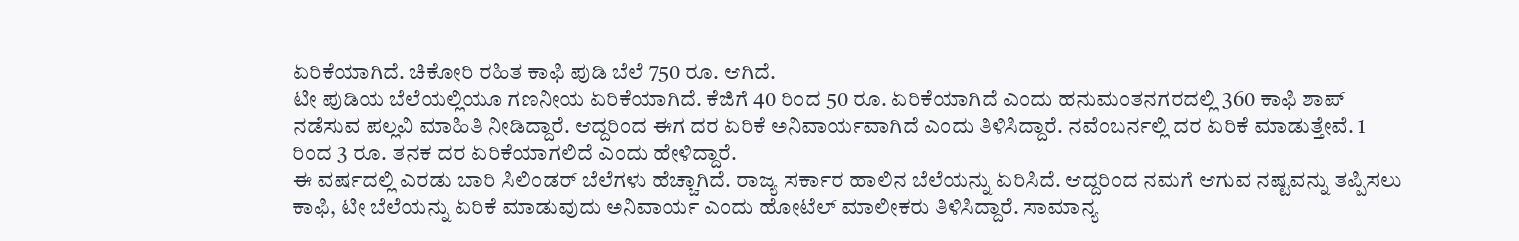ಏರಿಕೆಯಾಗಿದೆ. ಚಿಕೋರಿ ರಹಿತ ಕಾಫಿ ಪುಡಿ ಬೆಲೆ 750 ರೂ. ಆಗಿದೆ.
ಟೀ ಪುಡಿಯ ಬೆಲೆಯಲ್ಲಿಯೂ ಗಣನೀಯ ಏರಿಕೆಯಾಗಿದೆ. ಕೆಜಿಗೆ 40 ರಿಂದ 50 ರೂ. ಏರಿಕೆಯಾಗಿದೆ ಎಂದು ಹನುಮಂತನಗರದಲ್ಲಿ 360 ಕಾಫಿ ಶಾಪ್ ನಡೆಸುವ ಪಲ್ಲವಿ ಮಾಹಿತಿ ನೀಡಿದ್ದಾರೆ. ಆದ್ದರಿಂದ ಈಗ ದರ ಏರಿಕೆ ಅನಿವಾರ್ಯವಾಗಿದೆ ಎಂದು ತಿಳಿಸಿದ್ದಾರೆ. ನವೆಂಬರ್ನಲ್ಲಿ ದರ ಏರಿಕೆ ಮಾಡುತ್ತೇವೆ. 1 ರಿಂದ 3 ರೂ. ತನಕ ದರ ಏರಿಕೆಯಾಗಲಿದೆ ಎಂದು ಹೇಳಿದ್ದಾರೆ.
ಈ ವರ್ಷದಲ್ಲಿ ಎರಡು ಬಾರಿ ಸಿಲಿಂಡರ್ ಬೆಲೆಗಳು ಹೆಚ್ಚಾಗಿದೆ. ರಾಜ್ಯ ಸರ್ಕಾರ ಹಾಲಿನ ಬೆಲೆಯನ್ನು ಏರಿಸಿದೆ. ಆದ್ದರಿಂದ ನಮಗೆ ಆಗುವ ನಷ್ಟವನ್ನು ತಪ್ಪಿಸಲು ಕಾಫಿ, ಟೀ ಬೆಲೆಯನ್ನು ಏರಿಕೆ ಮಾಡುವುದು ಅನಿವಾರ್ಯ ಎಂದು ಹೋಟೆಲ್ ಮಾಲೀಕರು ತಿಳಿಸಿದ್ದಾರೆ. ಸಾಮಾನ್ಯ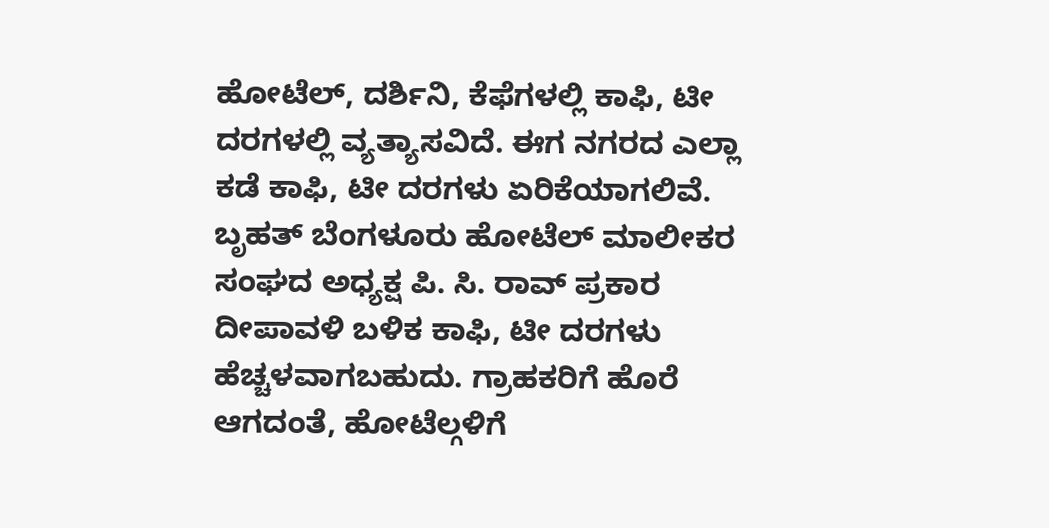ಹೋಟೆಲ್, ದರ್ಶಿನಿ, ಕೆಫೆಗಳಲ್ಲಿ ಕಾಫಿ, ಟೀ ದರಗಳಲ್ಲಿ ವ್ಯತ್ಯಾಸವಿದೆ. ಈಗ ನಗರದ ಎಲ್ಲಾ ಕಡೆ ಕಾಫಿ, ಟೀ ದರಗಳು ಏರಿಕೆಯಾಗಲಿವೆ.
ಬೃಹತ್ ಬೆಂಗಳೂರು ಹೋಟೆಲ್ ಮಾಲೀಕರ ಸಂಘದ ಅಧ್ಯಕ್ಷ ಪಿ. ಸಿ. ರಾವ್ ಪ್ರಕಾರ ದೀಪಾವಳಿ ಬಳಿಕ ಕಾಫಿ, ಟೀ ದರಗಳು ಹೆಚ್ಚಳವಾಗಬಹುದು. ಗ್ರಾಹಕರಿಗೆ ಹೊರೆ ಆಗದಂತೆ, ಹೋಟೆಲ್ಗಳಿಗೆ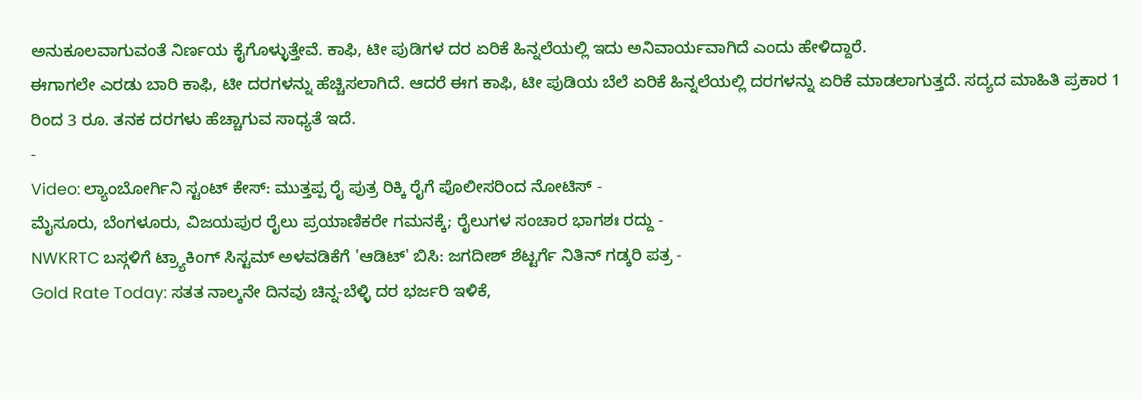ಅನುಕೂಲವಾಗುವಂತೆ ನಿರ್ಣಯ ಕೈಗೊಳ್ಳುತ್ತೇವೆ. ಕಾಫಿ, ಟೀ ಪುಡಿಗಳ ದರ ಏರಿಕೆ ಹಿನ್ನಲೆಯಲ್ಲಿ ಇದು ಅನಿವಾರ್ಯವಾಗಿದೆ ಎಂದು ಹೇಳಿದ್ದಾರೆ.
ಈಗಾಗಲೇ ಎರಡು ಬಾರಿ ಕಾಫಿ, ಟೀ ದರಗಳನ್ನು ಹೆಚ್ಚಿಸಲಾಗಿದೆ. ಆದರೆ ಈಗ ಕಾಫಿ, ಟೀ ಪುಡಿಯ ಬೆಲೆ ಏರಿಕೆ ಹಿನ್ನಲೆಯಲ್ಲಿ ದರಗಳನ್ನು ಏರಿಕೆ ಮಾಡಲಾಗುತ್ತದೆ. ಸದ್ಯದ ಮಾಹಿತಿ ಪ್ರಕಾರ 1 ರಿಂದ 3 ರೂ. ತನಕ ದರಗಳು ಹೆಚ್ಚಾಗುವ ಸಾಧ್ಯತೆ ಇದೆ.
-
Video: ಲ್ಯಾಂಬೋರ್ಗಿನಿ ಸ್ಟಂಟ್ ಕೇಸ್: ಮುತ್ತಪ್ಪ ರೈ ಪುತ್ರ ರಿಕ್ಕಿ ರೈಗೆ ಪೊಲೀಸರಿಂದ ನೋಟಿಸ್ -
ಮೈಸೂರು, ಬೆಂಗಳೂರು, ವಿಜಯಪುರ ರೈಲು ಪ್ರಯಾಣಿಕರೇ ಗಮನಕ್ಕೆ; ರೈಲುಗಳ ಸಂಚಾರ ಭಾಗಶಃ ರದ್ದು -
NWKRTC ಬಸ್ಗಳಿಗೆ ಟ್ರ್ಯಾಕಿಂಗ್ ಸಿಸ್ಟಮ್ ಅಳವಡಿಕೆಗೆ 'ಆಡಿಟ್' ಬಿಸಿ: ಜಗದೀಶ್ ಶೆಟ್ಟರ್ಗೆ ನಿತಿನ್ ಗಡ್ಕರಿ ಪತ್ರ -
Gold Rate Today: ಸತತ ನಾಲ್ಕನೇ ದಿನವು ಚಿನ್ನ-ಬೆಳ್ಳಿ ದರ ಭರ್ಜರಿ ಇಳಿಕೆ,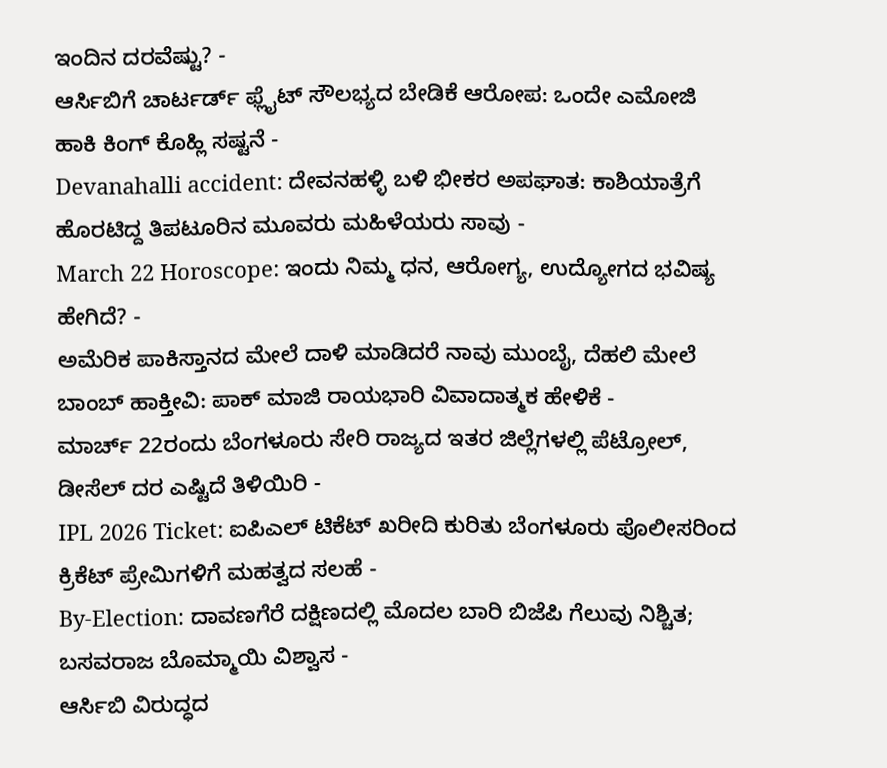ಇಂದಿನ ದರವೆಷ್ಟು? -
ಆರ್ಸಿಬಿಗೆ ಚಾರ್ಟರ್ಡ್ ಫ್ಲೈಟ್ ಸೌಲಭ್ಯದ ಬೇಡಿಕೆ ಆರೋಪ: ಒಂದೇ ಎಮೋಜಿ ಹಾಕಿ ಕಿಂಗ್ ಕೊಹ್ಲಿ ಸಷ್ಟನೆ -
Devanahalli accident: ದೇವನಹಳ್ಳಿ ಬಳಿ ಭೀಕರ ಅಪಘಾತ: ಕಾಶಿಯಾತ್ರೆಗೆ ಹೊರಟಿದ್ದ ತಿಪಟೂರಿನ ಮೂವರು ಮಹಿಳೆಯರು ಸಾವು -
March 22 Horoscope: ಇಂದು ನಿಮ್ಮ ಧನ, ಆರೋಗ್ಯ, ಉದ್ಯೋಗದ ಭವಿಷ್ಯ ಹೇಗಿದೆ? -
ಅಮೆರಿಕ ಪಾಕಿಸ್ತಾನದ ಮೇಲೆ ದಾಳಿ ಮಾಡಿದರೆ ನಾವು ಮುಂಬೈ, ದೆಹಲಿ ಮೇಲೆ ಬಾಂಬ್ ಹಾಕ್ತೀವಿ: ಪಾಕ್ ಮಾಜಿ ರಾಯಭಾರಿ ವಿವಾದಾತ್ಮಕ ಹೇಳಿಕೆ -
ಮಾರ್ಚ್ 22ರಂದು ಬೆಂಗಳೂರು ಸೇರಿ ರಾಜ್ಯದ ಇತರ ಜಿಲ್ಲೆಗಳಲ್ಲಿ ಪೆಟ್ರೋಲ್, ಡೀಸೆಲ್ ದರ ಎಷ್ಟಿದೆ ತಿಳಿಯಿರಿ -
IPL 2026 Ticket: ಐಪಿಎಲ್ ಟಿಕೆಟ್ ಖರೀದಿ ಕುರಿತು ಬೆಂಗಳೂರು ಪೊಲೀಸರಿಂದ ಕ್ರಿಕೆಟ್ ಪ್ರೇಮಿಗಳಿಗೆ ಮಹತ್ವದ ಸಲಹೆ -
By-Election: ದಾವಣಗೆರೆ ದಕ್ಷಿಣದಲ್ಲಿ ಮೊದಲ ಬಾರಿ ಬಿಜೆಪಿ ಗೆಲುವು ನಿಶ್ಚಿತ; ಬಸವರಾಜ ಬೊಮ್ಮಾಯಿ ವಿಶ್ವಾಸ -
ಆರ್ಸಿಬಿ ವಿರುದ್ಧದ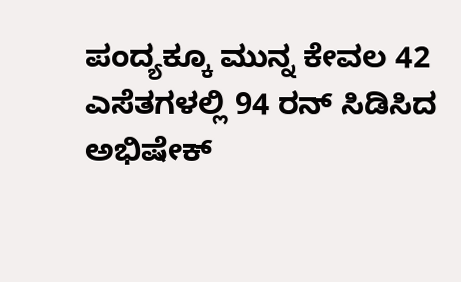ಪಂದ್ಯಕ್ಕೂ ಮುನ್ನ ಕೇವಲ 42 ಎಸೆತಗಳಲ್ಲಿ 94 ರನ್ ಸಿಡಿಸಿದ ಅಭಿಷೇಕ್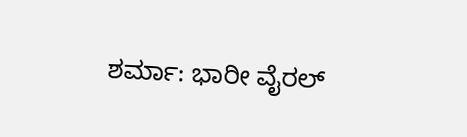ಶರ್ಮಾ: ಭಾರೀ ವೈರಲ್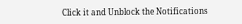Click it and Unblock the Notifications